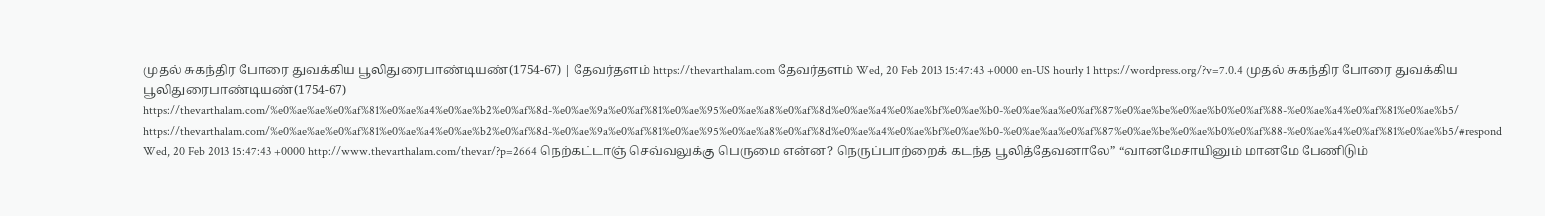முதல் சுகந்திர போரை துவக்கிய பூலிதுரைபாண்டியண்(1754-67) | தேவர்தளம் https://thevarthalam.com தேவர்தளம் Wed, 20 Feb 2013 15:47:43 +0000 en-US hourly 1 https://wordpress.org/?v=7.0.4 முதல் சுகந்திர போரை துவக்கிய பூலிதுரைபாண்டியண்(1754-67) https://thevarthalam.com/%e0%ae%ae%e0%af%81%e0%ae%a4%e0%ae%b2%e0%af%8d-%e0%ae%9a%e0%af%81%e0%ae%95%e0%ae%a8%e0%af%8d%e0%ae%a4%e0%ae%bf%e0%ae%b0-%e0%ae%aa%e0%af%87%e0%ae%be%e0%ae%b0%e0%af%88-%e0%ae%a4%e0%af%81%e0%ae%b5/ https://thevarthalam.com/%e0%ae%ae%e0%af%81%e0%ae%a4%e0%ae%b2%e0%af%8d-%e0%ae%9a%e0%af%81%e0%ae%95%e0%ae%a8%e0%af%8d%e0%ae%a4%e0%ae%bf%e0%ae%b0-%e0%ae%aa%e0%af%87%e0%ae%be%e0%ae%b0%e0%af%88-%e0%ae%a4%e0%af%81%e0%ae%b5/#respond Wed, 20 Feb 2013 15:47:43 +0000 http://www.thevarthalam.com/thevar/?p=2664 நெற்கட்டாஞ் செவ்வலுக்கு பெருமை என்ன? நெருப்பாற்றைக் கடந்த பூலித்தேவனாலே” “வானமேசாயினும் மானமே பேணிடும்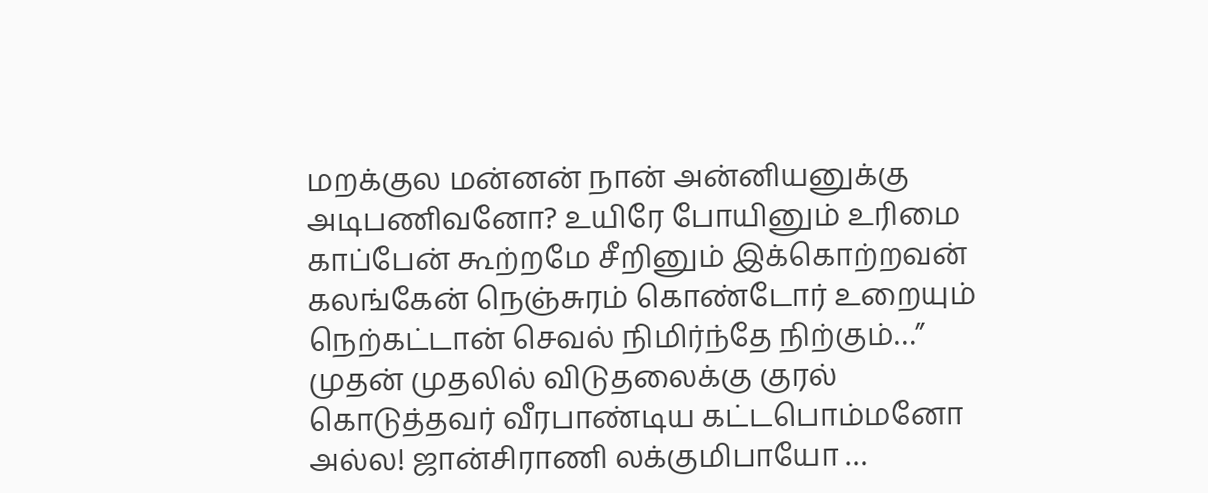மறக்குல மன்னன் நான் அன்னியனுக்கு அடிபணிவனோ? உயிரே போயினும் உரிமை காப்பேன் கூற்றமே சீறினும் இக்கொற்றவன் கலங்கேன் நெஞ்சுரம் கொண்டோர் உறையும் நெற்கட்டான் செவல் நிமிர்ந்தே நிற்கும்…” முதன் முதலில் விடுதலைக்கு குரல் கொடுத்தவர் வீரபாண்டிய கட்டபொம்மனோ அல்ல! ஜான்சிராணி லக்குமிபாயோ …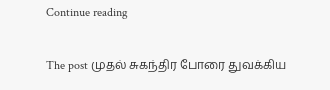Continue reading

The post முதல் சுகந்திர போரை துவக்கிய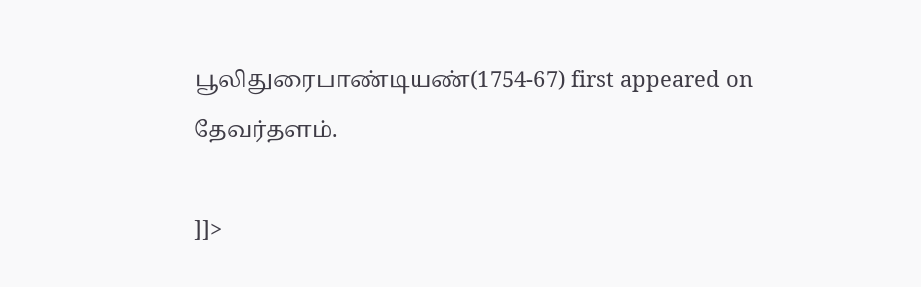பூலிதுரைபாண்டியண்(1754-67) first appeared on தேவர்தளம்.

]]>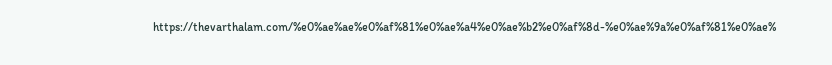https://thevarthalam.com/%e0%ae%ae%e0%af%81%e0%ae%a4%e0%ae%b2%e0%af%8d-%e0%ae%9a%e0%af%81%e0%ae%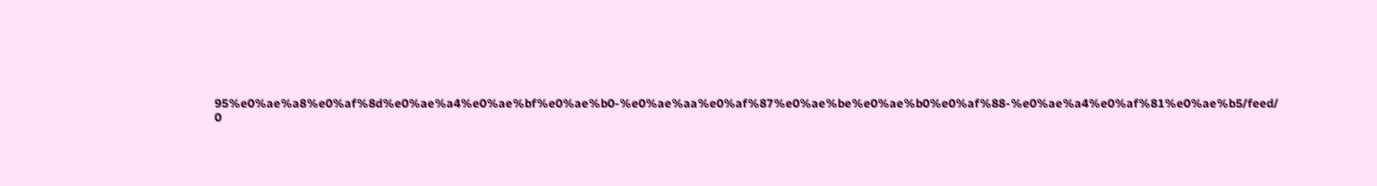95%e0%ae%a8%e0%af%8d%e0%ae%a4%e0%ae%bf%e0%ae%b0-%e0%ae%aa%e0%af%87%e0%ae%be%e0%ae%b0%e0%af%88-%e0%ae%a4%e0%af%81%e0%ae%b5/feed/ 0